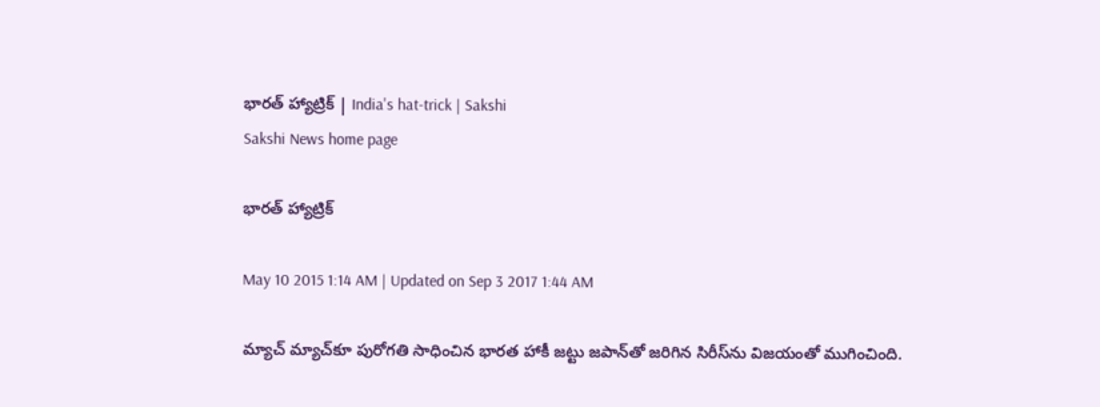భారత్ హ్యాట్రిక్ | India's hat-trick | Sakshi
Sakshi News home page

భారత్ హ్యాట్రిక్

May 10 2015 1:14 AM | Updated on Sep 3 2017 1:44 AM

మ్యాచ్ మ్యాచ్‌కూ పురోగతి సాధించిన భారత హాకీ జట్టు జపాన్‌తో జరిగిన సిరీస్‌ను విజయంతో ముగించింది.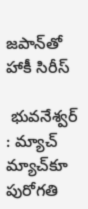జపాన్‌తో హాకీ సిరీస్

 భువనేశ్వర్ : మ్యాచ్ మ్యాచ్‌కూ పురోగతి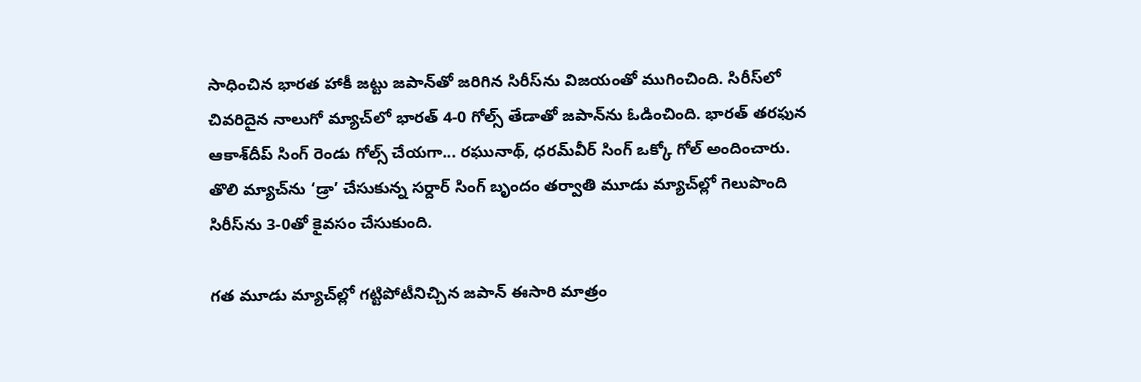సాధించిన భారత హాకీ జట్టు జపాన్‌తో జరిగిన సిరీస్‌ను విజయంతో ముగించింది. సిరీస్‌లో చివరిదైన నాలుగో మ్యాచ్‌లో భారత్ 4-0 గోల్స్ తేడాతో జపాన్‌ను ఓడించింది. భారత్ తరఫున ఆకాశ్‌దీప్ సింగ్ రెండు గోల్స్ చేయగా... రఘునాథ్, ధరమ్‌వీర్ సింగ్ ఒక్కో గోల్ అందించారు. తొలి మ్యాచ్‌ను ‘డ్రా’ చేసుకున్న సర్దార్ సింగ్ బృందం తర్వాతి మూడు మ్యాచ్‌ల్లో గెలుపొంది సిరీస్‌ను 3-0తో కైవసం చేసుకుంది.

గత మూడు మ్యాచ్‌ల్లో గట్టిపోటీనిచ్చిన జపాన్ ఈసారి మాత్రం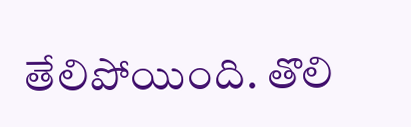తేలిపోయింది. తొలి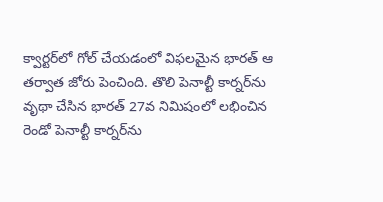క్వార్టర్‌లో గోల్ చేయడంలో విఫలమైన భారత్ ఆ తర్వాత జోరు పెంచింది. తొలి పెనాల్టీ కార్నర్‌ను వృథా చేసిన భారత్ 27వ నిమిషంలో లభించిన రెండో పెనాల్టీ కార్నర్‌ను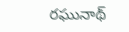రఘునాథ్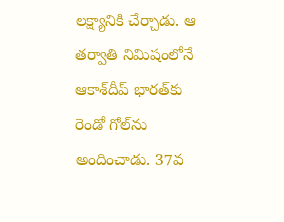లక్ష్యానికి చేర్చాడు. ఆ తర్వాతి నిమిషంలోనే ఆకాశ్‌దీప్ భారత్‌కు రెండో గోల్‌ను అందించాడు. 37వ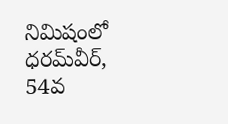నిమిషంలో ధరమ్‌వీర్, 54వ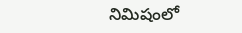నిమిషంలో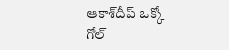ఆకాశ్‌దీప్ ఒక్కో గోల్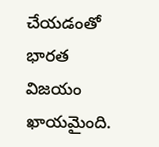చేయడంతో భారత విజయం ఖాయమైంది.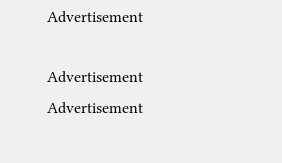Advertisement

Advertisement
Advertisement